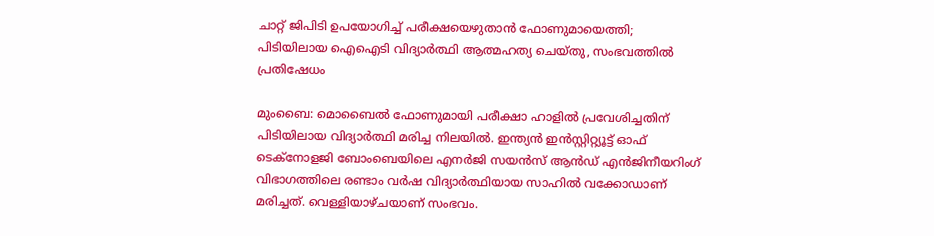ചാറ്റ് ജിപിടി ഉപയോഗിച്ച് പരീക്ഷയെഴുതാന്‍ ഫോണുമായെത്തി; പിടിയിലായ ഐഐടി വിദ്യാര്‍ത്ഥി ആത്മഹത്യ ചെയ്തു, സംഭവത്തില്‍ പ്രതിഷേധം

മുംബൈ: മൊബൈല്‍ ഫോണുമായി പരീക്ഷാ ഹാളില്‍ പ്രവേശിച്ചതിന് പിടിയിലായ വിദ്യാര്‍ത്ഥി മരിച്ച നിലയില്‍. ഇന്ത്യന്‍ ഇന്‍സ്റ്റിറ്റ്യൂട്ട് ഓഫ് ടെക്‌നോളജി ബോംബെയിലെ എനര്‍ജി സയന്‍സ് ആന്‍ഡ് എന്‍ജിനീയറിംഗ് വിഭാഗത്തിലെ രണ്ടാം വര്‍ഷ വിദ്യാര്‍ത്ഥിയായ സാഹില്‍ വക്കോഡാണ് മരിച്ചത്. വെള്ളിയാഴ്ചയാണ് സംഭവം.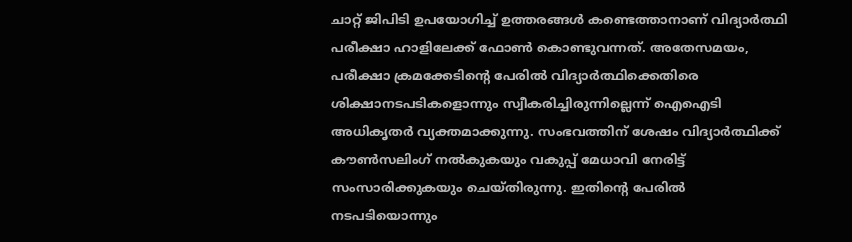ചാറ്റ് ജിപിടി ഉപയോഗിച്ച് ഉത്തരങ്ങള്‍ കണ്ടെത്താനാണ് വിദ്യാര്‍ത്ഥി പരീക്ഷാ ഹാളിലേക്ക് ഫോണ്‍ കൊണ്ടുവന്നത്. അതേസമയം, പരീക്ഷാ ക്രമക്കേടിന്റെ പേരില്‍ വിദ്യാര്‍ത്ഥിക്കെതിരെ ശിക്ഷാനടപടികളൊന്നും സ്വീകരിച്ചിരുന്നില്ലെന്ന് ഐഐടി അധികൃതര്‍ വ്യക്തമാക്കുന്നു. സംഭവത്തിന് ശേഷം വിദ്യാര്‍ത്ഥിക്ക് കൗണ്‍സലിംഗ് നല്‍കുകയും വകുപ്പ് മേധാവി നേരിട്ട് സംസാരിക്കുകയും ചെയ്തിരുന്നു. ഇതിന്റെ പേരില്‍ നടപടിയൊന്നും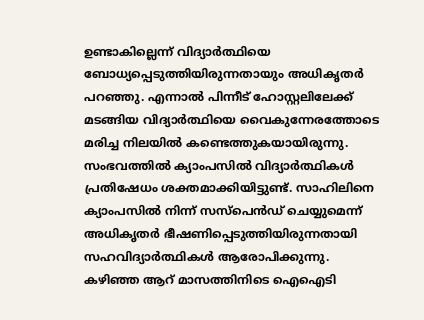ഉണ്ടാകില്ലെന്ന് വിദ്യാര്‍ത്ഥിയെ ബോധ്യപ്പെടുത്തിയിരുന്നതായും അധികൃതര്‍ പറഞ്ഞു. എന്നാല്‍ പിന്നീട് ഹോസ്റ്റലിലേക്ക് മടങ്ങിയ വിദ്യാര്‍ത്ഥിയെ വൈകുന്നേരത്തോടെ മരിച്ച നിലയില്‍ കണ്ടെത്തുകയായിരുന്നു.
സംഭവത്തില്‍ ക്യാംപസില്‍ വിദ്യാര്‍ത്ഥികള്‍ പ്രതിഷേധം ശക്തമാക്കിയിട്ടുണ്ട്. സാഹിലിനെ ക്യാംപസില്‍ നിന്ന് സസ്‌പെന്‍ഡ് ചെയ്യുമെന്ന് അധികൃതര്‍ ഭീഷണിപ്പെടുത്തിയിരുന്നതായി സഹവിദ്യാര്‍ത്ഥികള്‍ ആരോപിക്കുന്നു. കഴിഞ്ഞ ആറ് മാസത്തിനിടെ ഐഐടി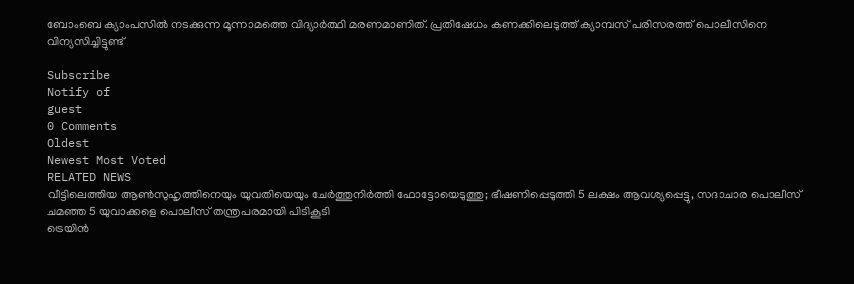ബോംബെ ക്യാംപസില്‍ നടക്കുന്ന മൂന്നാമത്തെ വിദ്യാര്‍ത്ഥി മരണമാണിത്. പ്രതിഷേധം കണക്കിലെടുത്ത് ക്യാമ്പസ് പരിസരത്ത് പൊലീസിനെ വിന്യസിച്ചിട്ടുണ്ട്

Subscribe
Notify of
guest
0 Comments
Oldest
Newest Most Voted
RELATED NEWS
വീട്ടിലെത്തിയ ആണ്‍സുഹൃത്തിനെയും യുവതിയെയും ചേര്‍ത്തുനിര്‍ത്തി ഫോട്ടോയെടുത്തു; ഭീഷണിപ്പെടുത്തി 5 ലക്ഷം ആവശ്യപ്പെട്ടു, സദാചാര പൊലീസ് ചമഞ്ഞ 5 യുവാക്കളെ പൊലീസ് തന്ത്രപരമായി പിടികൂടി
ട്രെയിന്‍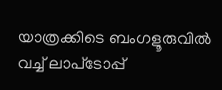യാത്രക്കിടെ ബംഗളൂരുവില്‍ വച്ച് ലാപ്‌ടോപ്പ്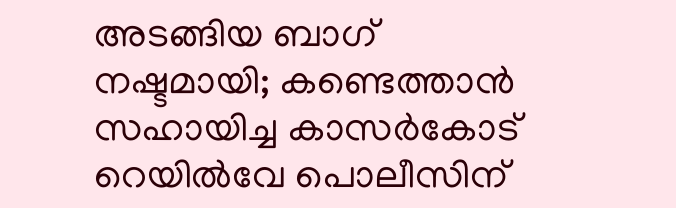അടങ്ങിയ ബാഗ് നഷ്ടമായി; കണ്ടെത്താന്‍ സഹായിച്ച കാസര്‍കോട് റെയില്‍വേ പൊലീസിന്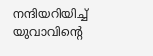നന്ദിയറിയിച്ച് യുവാവിന്റെ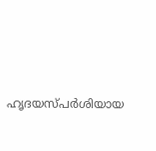ഹൃദയസ്പര്‍ശിയായ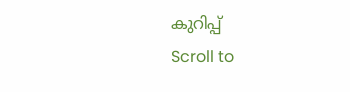കുറിപ്പ്
Scroll to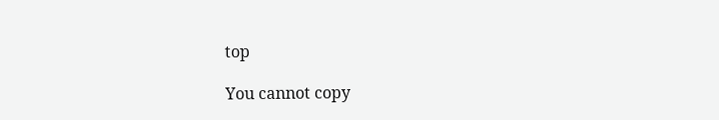top

You cannot copy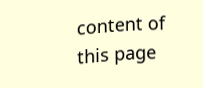content of this page